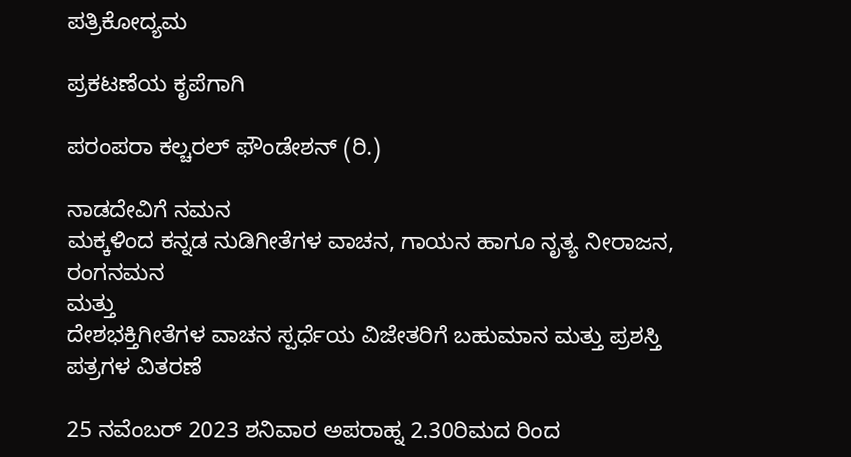ಪತ್ರಿಕೋದ್ಯಮ

ಪ್ರಕಟಣೆಯ ಕೃಪೆಗಾಗಿ

ಪರಂಪರಾ ಕಲ್ಚರಲ್‌ ಫೌಂಡೇಶನ್‌ (ರಿ.)

ನಾಡದೇವಿಗೆ ನಮನ
ಮಕ್ಕಳಿಂದ ಕನ್ನಡ ನುಡಿಗೀತೆಗಳ ವಾಚನ, ಗಾಯನ ಹಾಗೂ ನೃತ್ಯ ನೀರಾಜನ, ರಂಗನಮನ
ಮತ್ತು
ದೇಶಭಕ್ತಿಗೀತೆಗಳ ವಾಚನ ಸ್ಪರ್ಧೆಯ ವಿಜೇತರಿಗೆ ಬಹುಮಾನ ಮತ್ತು ಪ್ರಶಸ್ತಿ ಪತ್ರಗಳ ವಿತರಣೆ

25 ನವೆಂಬರ್‌ 2023 ಶನಿವಾರ ಅಪರಾಹ್ನ 2.30ರಿಮದ ರಿಂದ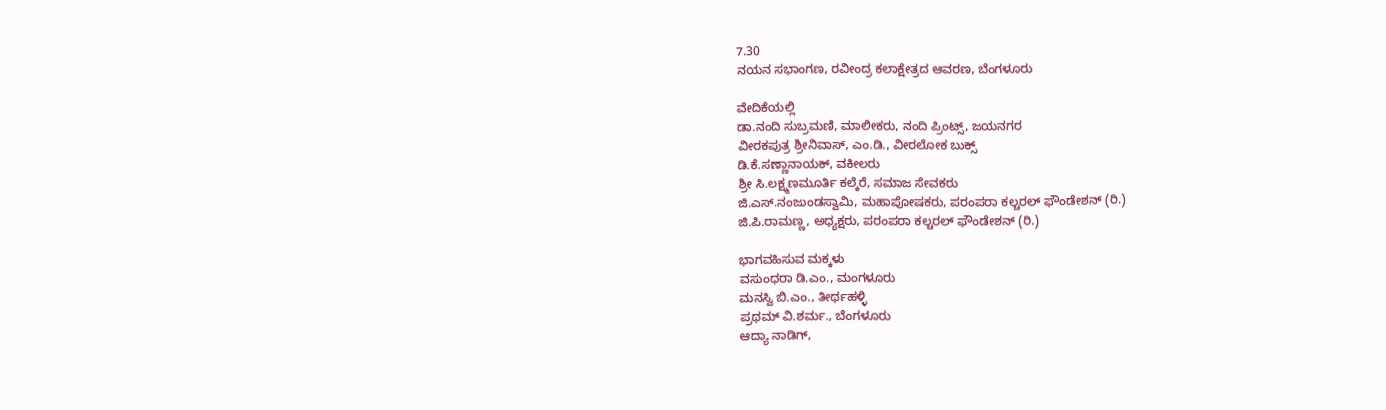7.30
ನಯನ ಸಭಾಂಗಣ, ರವೀಂದ್ರ ಕಲಾಕ್ಷೇತ್ರದ ಆವರಣ, ಬೆಂಗಳೂರು

ವೇದಿಕೆಯಲ್ಲಿ
ಡಾ.ನಂದಿ ಸುಬ್ರಮಣಿ, ಮಾಲೀಕರು, ನಂದಿ ಪ್ರಿಂಟ್ಸ್‌, ಜಯನಗರ
ವೀರಕಪುತ್ರ ಶ್ರೀನಿವಾಸ್‌, ಎಂ.ಡಿ., ವೀರಲೋಕ ಬುಕ್ಸ್‌
ಡಿ.ಕೆ.ಸಣ್ಣಾನಾಯಕ್‌, ವಕೀಲರು
ಶ್ರೀ ಸಿ.ಲಕ್ಷ್ಮಣಮೂರ್ತಿ ಕಲ್ಕೆರೆ, ಸಮಾಜ ಸೇವಕರು
ಜಿ.ಎಸ್.ನಂಜುಂಡಸ್ವಾಮಿ, ಮಹಾಪೋಷಕರು, ಪರಂಪರಾ ಕಲ್ಚರಲ್‌ ಫೌಂಡೇಶನ್‌ (ರಿ.)
ಜಿ.ಪಿ.ರಾಮಣ್ಣ, ಅಧ್ಯಕ್ಷರು, ಪರಂಪರಾ ಕಲ್ಚರಲ್‌ ಫೌಂಡೇಶನ್‌ (ರಿ.)

ಭಾಗವಹಿಸುವ ಮಕ್ಕಳು
ವಸುಂಧರಾ ಡಿ.ಎಂ., ಮಂಗಳೂರು
ಮನಸ್ವಿ ಬಿ.ಎಂ., ತೀರ್ಥಹಳ್ಳಿ
ಪ್ರಥಮ್‌ ವಿ.ಶರ್ಮ., ಬೆಂಗಳೂರು
ಆದ್ಯಾ ನಾಡಿಗ್‌,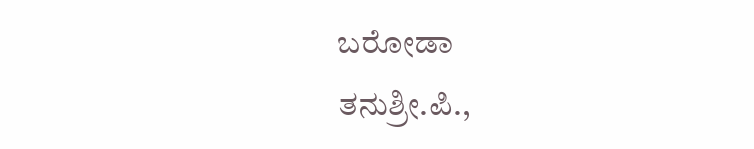ಬರೋಡಾ
ತನುಶ್ರೀ.ಪಿ.,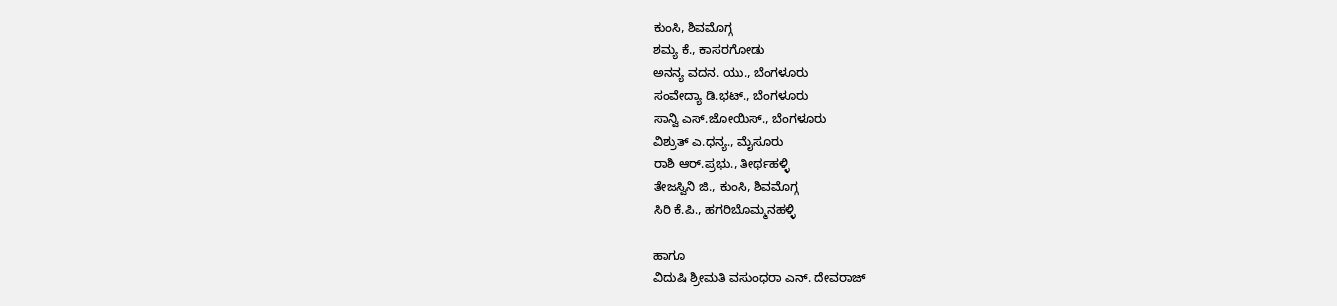ಕುಂಸಿ, ಶಿವಮೊಗ್ಗ
ಶಮ್ಯ ಕೆ., ಕಾಸರಗೋಡು
ಅನನ್ಯ ವದನ. ಯು., ಬೆಂಗಳೂರು
ಸಂವೇದ್ಯಾ ಡಿ.ಭಟ್., ಬೆಂಗಳೂರು
ಸಾನ್ವಿ ಎಸ್.ಜೋಯಿಸ್., ಬೆಂಗಳೂರು
ವಿಶ್ರುತ್‌ ಎ.ಧನ್ಯ., ಮೈಸೂರು
ರಾಶಿ ಆರ್.ಪ್ರಭು., ತೀರ್ಥಹಳ್ಳಿ
ತೇಜಸ್ವಿನಿ ಜಿ., ಕುಂಸಿ, ಶಿವಮೊಗ್ಗ
ಸಿರಿ ಕೆ.ಪಿ., ಹಗರಿಬೊಮ್ಮನಹಳ್ಳಿ

ಹಾಗೂ
ವಿದುಷಿ ಶ್ರೀಮತಿ ವಸುಂಧರಾ ಎನ್. ದೇವರಾಜ್‌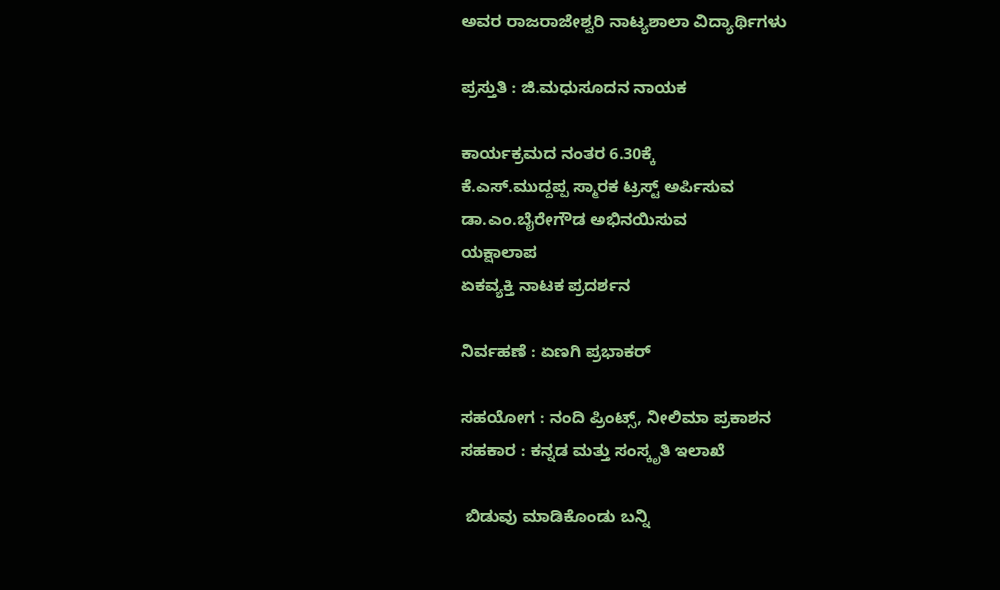ಅವರ ರಾಜರಾಜೇಶ್ವರಿ ನಾಟ್ಯಶಾಲಾ ವಿದ್ಯಾರ್ಥಿಗಳು

ಪ್ರಸ್ತುತಿ : ಜಿ.ಮಧುಸೂದನ ನಾಯಕ

ಕಾರ್ಯಕ್ರಮದ ನಂತರ 6.30ಕ್ಕೆ
ಕೆ.ಎಸ್.ಮುದ್ದಪ್ಪ ಸ್ಮಾರಕ ಟ್ರಸ್ಟ್‌ ಅರ್ಪಿಸುವ
ಡಾ.ಎಂ.ಬೈರೇಗೌಡ ಅಭಿನಯಿಸುವ
ಯಕ್ಷಾಲಾಪ
ಏಕವ್ಯಕ್ತಿ ನಾಟಕ ಪ್ರದರ್ಶನ

ನಿರ್ವಹಣೆ : ಏಣಗಿ ಪ್ರಭಾಕರ್‌

ಸಹಯೋಗ : ನಂದಿ ಪ್ರಿಂಟ್ಸ್‌, ನೀಲಿಮಾ ಪ್ರಕಾಶನ
ಸಹಕಾರ : ಕನ್ನಡ ಮತ್ತು ಸಂಸ್ಕೃತಿ ಇಲಾಖೆ

 ಬಿಡುವು ಮಾಡಿಕೊಂಡು ಬನ್ನಿ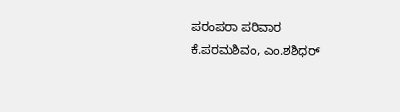ಪರಂಪರಾ ಪರಿವಾರ
ಕೆ.ಪರಮಶಿವಂ, ಎಂ.ಶಶಿಧರ್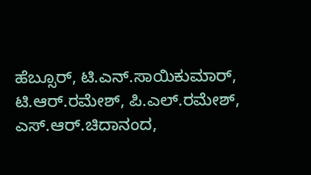ಹೆಬ್ಸೂರ್, ಟಿ.ಎನ್.ಸಾಯಿಕುಮಾರ್, ಟಿ.ಆರ್.ರಮೇಶ್, ಪಿ.ಎಲ್.ರಮೇಶ್, ಎಸ್.ಆರ್.ಚಿದಾನಂದ,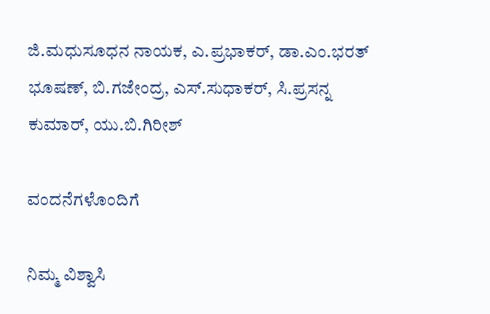ಜಿ.ಮಧುಸೂಧನ ನಾಯಕ, ಎ.ಪ್ರಭಾಕರ್, ಡಾ.ಎಂ.ಭರತ್ ಭೂಷಣ್, ಬಿ.ಗಜೇಂದ್ರ, ಎಸ್.ಸುಧಾಕರ್, ಸಿ.ಪ್ರಸನ್ನ ಕುಮಾರ್, ಯು.ಬಿ.ಗಿರೀಶ್

ವಂದನೆಗಳೊಂದಿಗೆ

ನಿಮ್ಮ ವಿಶ್ವಾಸಿ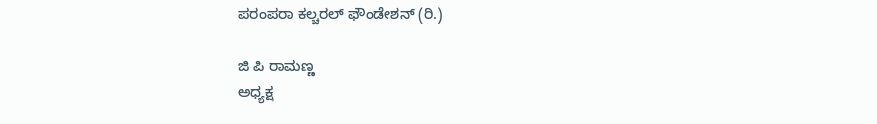ಪರಂಪರಾ ಕಲ್ಚರಲ್ ಫೌಂಡೇಶನ್ (ರಿ.)

ಜಿ ಪಿ ರಾಮಣ್ಣ
ಅಧ್ಯಕ್ಷ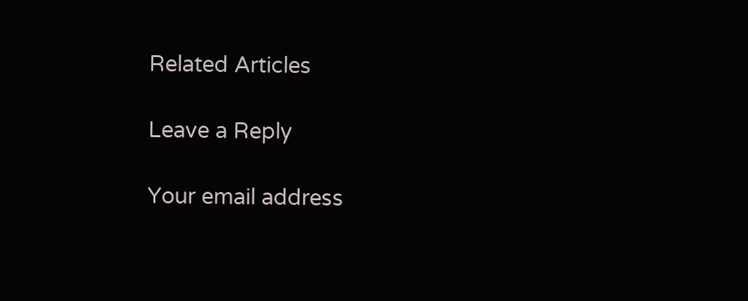Related Articles

Leave a Reply

Your email address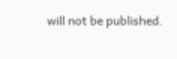will not be published.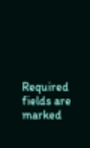Required fields are marked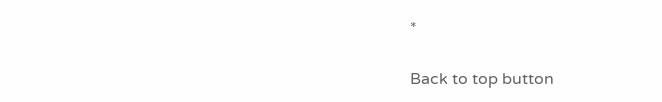*

Back to top button